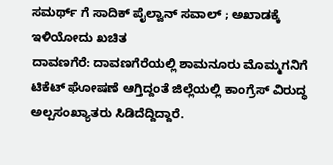ಸಮರ್ಥ್ ಗೆ ಸಾದಿಕ್ ಪೈಲ್ವಾನ್ ಸವಾಲ್ ; ಅಖಾಡಕ್ಕೆ ಇಳಿಯೋದು ಖಚಿತ
ದಾವಣಗೆರೆ: ದಾವಣಗೆರೆಯಲ್ಲಿ ಶಾಮನೂರು ಮೊಮ್ಮಗನಿಗೆ ಟಿಕೆಟ್ ಘೋಷಣೆ ಆಗ್ತಿದ್ದಂತೆ ಜಿಲ್ಲೆಯಲ್ಲಿ ಕಾಂಗ್ರೆಸ್ ವಿರುದ್ಧ ಅಲ್ಪಸಂಖ್ಯಾತರು ಸಿಡಿದೆದ್ದಿದ್ದಾರೆ.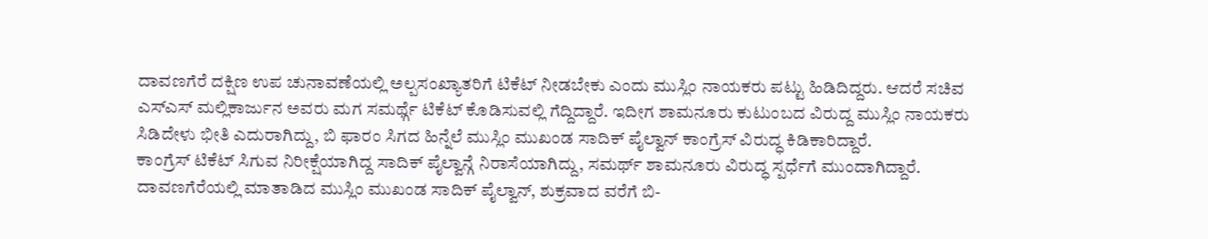ದಾವಣಗೆರೆ ದಕ್ಷಿಣ ಉಪ ಚುನಾವಣೆಯಲ್ಲಿ ಅಲ್ಪಸಂಖ್ಯಾತರಿಗೆ ಟಿಕೆಟ್ ನೀಡಬೇಕು ಎಂದು ಮುಸ್ಲಿಂ ನಾಯಕರು ಪಟ್ಟು ಹಿಡಿದಿದ್ದರು. ಆದರೆ ಸಚಿವ ಎಸ್ಎಸ್ ಮಲ್ಲಿಕಾರ್ಜುನ ಅವರು ಮಗ ಸಮರ್ಥ್ಗೆ ಟಿಕೆಟ್ ಕೊಡಿಸುವಲ್ಲಿ ಗೆದ್ದಿದ್ದಾರೆ. ಇದೀಗ ಶಾಮನೂರು ಕುಟುಂಬದ ವಿರುದ್ದ ಮುಸ್ಲಿಂ ನಾಯಕರು ಸಿಡಿದೇಳು ಭೀತಿ ಎದುರಾಗಿದ್ದು, ಬಿ ಫಾರಂ ಸಿಗದ ಹಿನ್ನೆಲೆ ಮುಸ್ಲಿಂ ಮುಖಂಡ ಸಾದಿಕ್ ಪೈಲ್ವಾನ್ ಕಾಂಗ್ರೆಸ್ ವಿರುದ್ಧ ಕಿಡಿಕಾರಿದ್ದಾರೆ.
ಕಾಂಗ್ರೆಸ್ ಟಿಕೆಟ್ ಸಿಗುವ ನಿರೀಕ್ಷೆಯಾಗಿದ್ದ ಸಾದಿಕ್ ಪೈಲ್ವಾನ್ಗೆ ನಿರಾಸೆಯಾಗಿದ್ದು, ಸಮರ್ಥ್ ಶಾಮನೂರು ವಿರುದ್ಧ ಸ್ಪರ್ಧೆಗೆ ಮುಂದಾಗಿದ್ದಾರೆ. ದಾವಣಗೆರೆಯಲ್ಲಿ ಮಾತಾಡಿದ ಮುಸ್ಲಿಂ ಮುಖಂಡ ಸಾದಿಕ್ ಪೈಲ್ವಾನ್, ಶುಕ್ರವಾದ ವರೆಗೆ ಬಿ-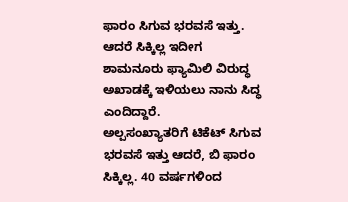ಫಾರಂ ಸಿಗುವ ಭರವಸೆ ಇತ್ತು. ಆದರೆ ಸಿಕ್ಕಿಲ್ಲ ಇದೀಗ ಶಾಮನೂರು ಫ್ಯಾಮಿಲಿ ವಿರುದ್ಧ ಅಖಾಡಕ್ಕೆ ಇಳಿಯಲು ನಾನು ಸಿದ್ಧ ಎಂದಿದ್ದಾರೆ.
ಅಲ್ಪಸಂಖ್ಯಾತರಿಗೆ ಟಿಕೆಟ್ ಸಿಗುವ ಭರವಸೆ ಇತ್ತು ಆದರೆ, ಬಿ ಫಾರಂ ಸಿಕ್ಕಿಲ್ಲ. 40 ವರ್ಷಗಳಿಂದ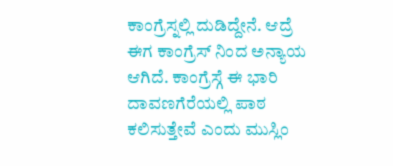ಕಾಂಗ್ರೆಸ್ನಲ್ಲಿ ದುಡಿದ್ದೇನೆ. ಆದ್ರೆ ಈಗ ಕಾಂಗ್ರೆಸ್ ನಿಂದ ಅನ್ಯಾಯ ಆಗಿದೆ. ಕಾಂಗ್ರೆಸ್ಗೆ ಈ ಭಾರಿ ದಾವಣಗೆರೆಯಲ್ಲಿ ಪಾಠ ಕಲಿಸುತ್ತೇವೆ ಎಂದು ಮುಸ್ಲಿಂ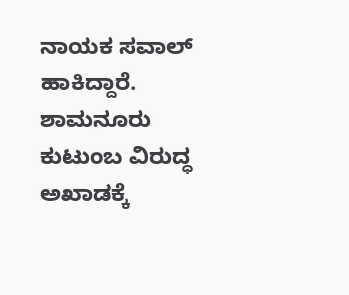ನಾಯಕ ಸವಾಲ್ ಹಾಕಿದ್ದಾರೆ.
ಶಾಮನೂರು ಕುಟುಂಬ ವಿರುದ್ಧ ಅಖಾಡಕ್ಕೆ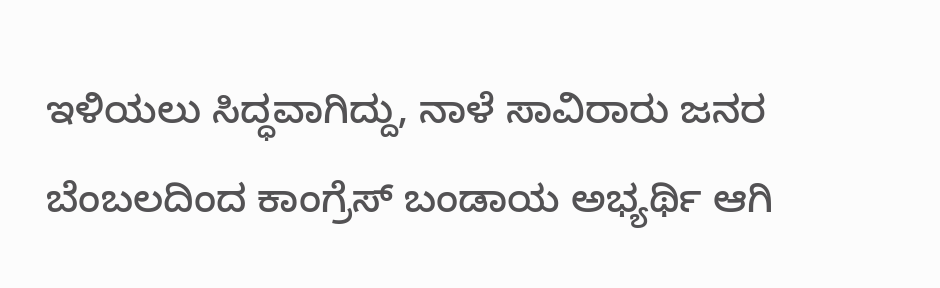ಇಳಿಯಲು ಸಿದ್ಧವಾಗಿದ್ದು, ನಾಳೆ ಸಾವಿರಾರು ಜನರ ಬೆಂಬಲದಿಂದ ಕಾಂಗ್ರೆಸ್ ಬಂಡಾಯ ಅಭ್ಯರ್ಥಿ ಆಗಿ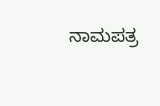ನಾಮಪತ್ರ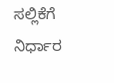ಸಲ್ಲಿಕೆಗೆ ನಿರ್ಧಾರ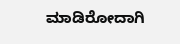ಮಾಡಿರೋದಾಗಿ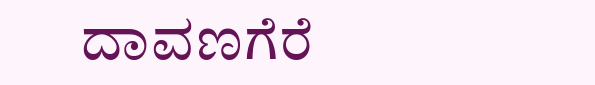ದಾವಣಗೆರೆ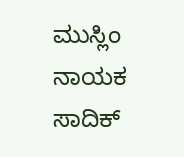ಮುಸ್ಲಿಂ ನಾಯಕ ಸಾದಿಕ್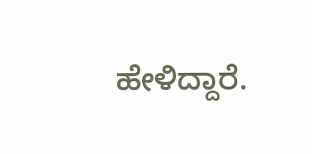ಹೇಳಿದ್ದಾರೆ.